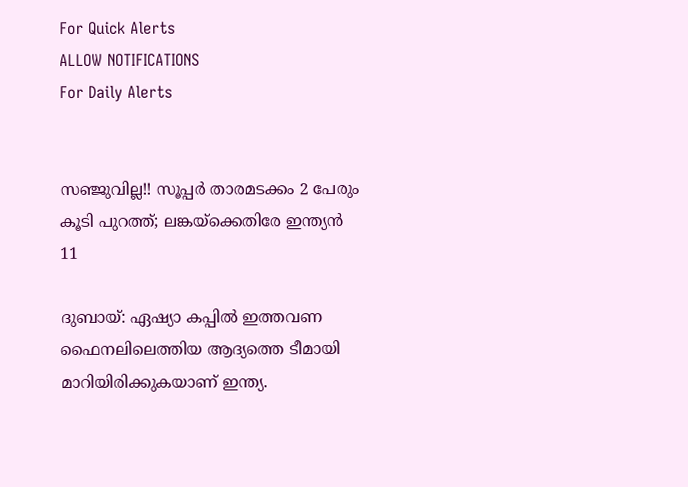For Quick Alerts
ALLOW NOTIFICATIONS
For Daily Alerts


സഞ്ജുവില്ല!! സൂപ്പര്‍ താരമടക്കം 2 പേരും കൂടി പുറത്ത്; ലങ്കയ്‌ക്കെതിരേ ഇന്ത്യന്‍ 11

ദുബായ്: ഏഷ്യാ കപ്പില്‍ ഇത്തവണ ഫൈനലിലെത്തിയ ആദ്യത്തെ ടീമായി മാറിയിരിക്കുകയാണ് ഇന്ത്യ.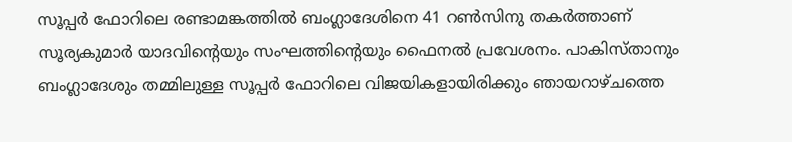സൂപ്പര്‍ ഫോറിലെ രണ്ടാമങ്കത്തില്‍ ബംഗ്ലാദേശിനെ 41 റണ്‍സിനു തകര്‍ത്താണ് സൂര്യകുമാര്‍ യാദവിന്റെയും സംഘത്തിന്റെയും ഫൈനല്‍ പ്രവേശനം. പാകിസ്താനും ബംഗ്ലാദേശും തമ്മിലുള്ള സൂപ്പര്‍ ഫോറിലെ വിജയികളായിരിക്കും ഞായറാഴ്ചത്തെ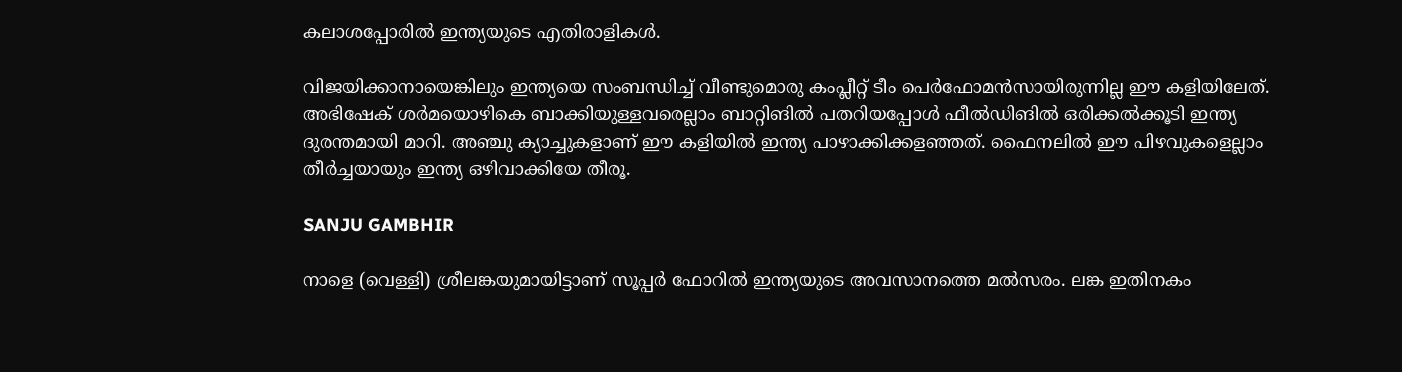കലാശപ്പോരില്‍ ഇന്ത്യയുടെ എതിരാളികള്‍.

വിജയിക്കാനായെങ്കിലും ഇന്ത്യയെ സംബന്ധിച്ച് വീണ്ടുമൊരു കംപ്ലീറ്റ് ടീം പെര്‍ഫോമന്‍സായിരുന്നില്ല ഈ കളിയിലേത്. അഭിഷേക് ശര്‍മയൊഴികെ ബാക്കിയുള്ളവരെല്ലാം ബാറ്റിങില്‍ പതറിയപ്പോള്‍ ഫീല്‍ഡിങില്‍ ഒരിക്കല്‍ക്കൂടി ഇന്ത്യ ദുരന്തമായി മാറി. അഞ്ചു ക്യാച്ചുകളാണ് ഈ കളിയില്‍ ഇന്ത്യ പാഴാക്കിക്കളഞ്ഞത്. ഫൈനലില്‍ ഈ പിഴവുകളെല്ലാം തീര്‍ച്ചയായും ഇന്ത്യ ഒഴിവാക്കിയേ തീരൂ.

SANJU GAMBHIR

നാളെ (വെള്ളി) ശ്രീലങ്കയുമായിട്ടാണ് സൂപ്പര്‍ ഫോറില്‍ ഇന്ത്യയുടെ അവസാനത്തെ മല്‍സരം. ലങ്ക ഇതിനകം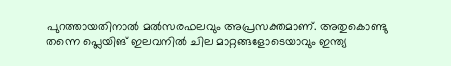പുറത്തായതിനാല്‍ മല്‍സരഫലവും അപ്രസക്തമാണ്. അതുകൊണ്ടു തന്നെ പ്ലെയിങ് ഇലവനില്‍ ചില മാറ്റങ്ങളോടെയാവും ഇന്ത്യ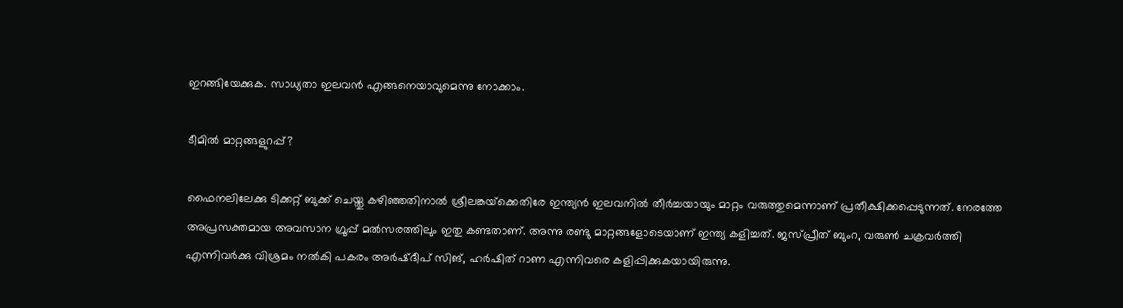ഇറങ്ങിയേക്കുക. സാധ്യതാ ഇലവന്‍ എങ്ങനെയാവുമെന്നു നോക്കാം.

ടീമില്‍ മാറ്റങ്ങളുറപ്പ്?

ഫൈനലിലേക്കു ടിക്കറ്റ് ബുക്ക് ചെയ്തു കഴിഞ്ഞതിനാല്‍ ശ്രീലങ്കയ്‌ക്കെതിരേ ഇന്ത്യന്‍ ഇലവനില്‍ തീര്‍ച്ചയായും മാറ്റം വരുത്തുമെന്നാണ് പ്രതീക്ഷിക്കപ്പെടുന്നത്. നേരത്തേ അപ്രസക്തമായ അവസാന ഗ്രൂപ്പ് മല്‍സരത്തിലും ഇതു കണ്ടതാണ്. അന്നു രണ്ടു മാറ്റങ്ങളോടെയാണ് ഇന്ത്യ കളിച്ചത്. ജസ്പ്രീത് ബുംറ, വരുണ്‍ ചക്രവര്‍ത്തി എന്നിവര്‍ക്കു വിശ്രമം നല്‍കി പകരം അര്‍ഷ്ദീപ് സിങ്, ഹര്‍ഷിത് റാണ എന്നിവരെ കളിപ്പിക്കുകയായിരുന്നു.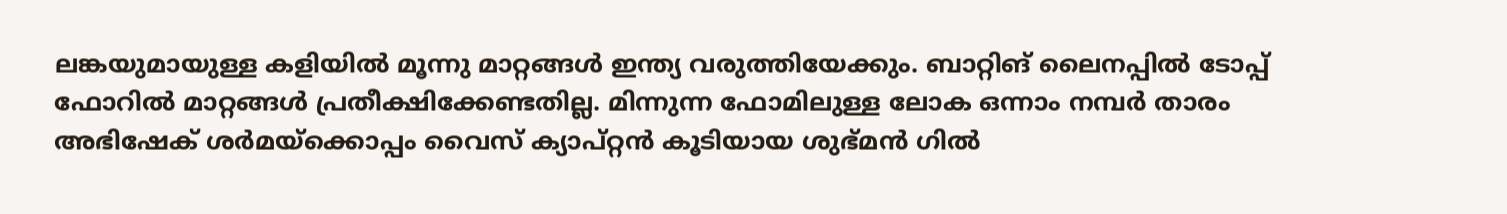ലങ്കയുമായുള്ള കളിയില്‍ മൂന്നു മാറ്റങ്ങള്‍ ഇന്ത്യ വരുത്തിയേക്കും. ബാറ്റിങ് ലൈനപ്പില്‍ ടോപ്പ് ഫോറില്‍ മാറ്റങ്ങള്‍ പ്രതീക്ഷിക്കേണ്ടതില്ല. മിന്നുന്ന ഫോമിലുള്ള ലോക ഒന്നാം നമ്പര്‍ താരം അഭിഷേക് ശര്‍മയ്‌ക്കൊപ്പം വൈസ് ക്യാപ്റ്റന്‍ കൂടിയായ ശുഭ്മന്‍ ഗില്‍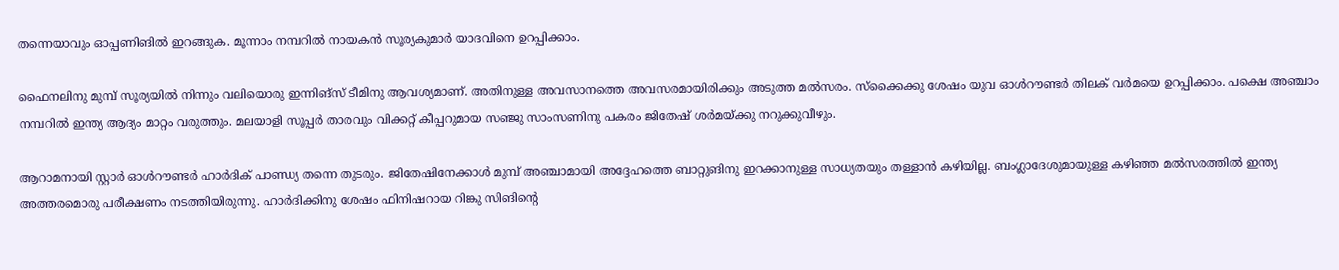തന്നെയാവും ഓപ്പണിങില്‍ ഇറങ്ങുക. മൂന്നാം നമ്പറില്‍ നായകന്‍ സൂര്യകുമാര്‍ യാദവിനെ ഉറപ്പിക്കാം.

ഫൈനലിനു മുമ്പ് സൂര്യയില്‍ നിന്നും വലിയൊരു ഇന്നിങ്‌സ് ടീമിനു ആവശ്യമാണ്. അതിനുള്ള അവസാനത്തെ അവസരമായിരിക്കും അടുത്ത മല്‍സരം. സ്‌ക്കൈക്കു ശേഷം യുവ ഓള്‍റൗണ്ടര്‍ തിലക് വര്‍മയെ ഉറപ്പിക്കാം. പക്ഷെ അഞ്ചാം നമ്പറില്‍ ഇന്ത്യ ആദ്യം മാറ്റം വരുത്തും. മലയാളി സൂപ്പര്‍ താരവും വിക്കറ്റ് കീപ്പറുമായ സഞ്ജു സാംസണിനു പകരം ജിതേഷ് ശര്‍മയ്ക്കു നറുക്കുവീഴും.

ആറാമനായി സ്റ്റാര്‍ ഓള്‍റൗണ്ടര്‍ ഹാര്‍ദിക് പാണ്ഡ്യ തന്നെ തുടരും. ജിതേഷിനേക്കാള്‍ മുമ്പ് അഞ്ചാമായി അദ്ദേഹത്തെ ബാറ്റുങിനു ഇറക്കാനുള്ള സാധ്യതയും തള്ളാന്‍ കഴിയില്ല. ബംഗ്ലാദേശുമായുള്ള കഴിഞ്ഞ മല്‍സരത്തില്‍ ഇന്ത്യ അത്തരമൊരു പരീക്ഷണം നടത്തിയിരുന്നു. ഹാര്‍ദിക്കിനു ശേഷം ഫിനിഷറായ റിങ്കു സിങിന്റെ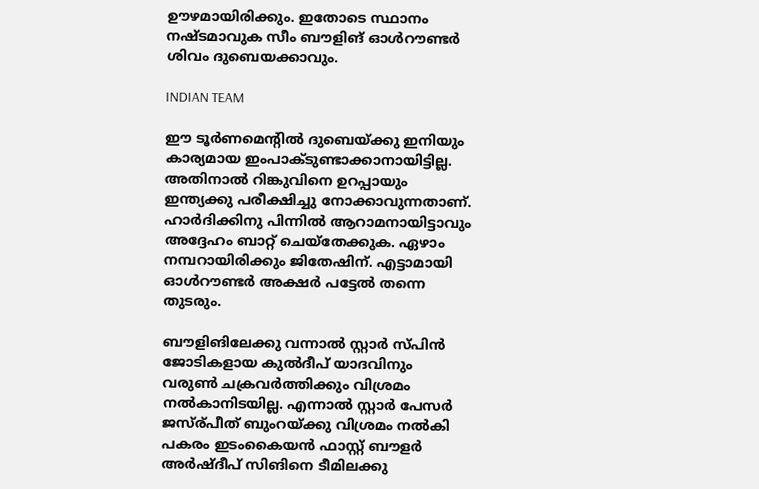ഊഴമായിരിക്കും. ഇതോടെ സ്ഥാനം നഷ്ടമാവുക സീം ബൗളിങ് ഓള്‍റൗണ്ടര്‍ ശിവം ദുബെയക്കാവും.

INDIAN TEAM

ഈ ടൂര്‍ണമെന്റില്‍ ദുബെയ്ക്കു ഇനിയും കാര്യമായ ഇംപാക്ടുണ്ടാക്കാനായിട്ടില്ല. അതിനാല്‍ റിങ്കുവിനെ ഉറപ്പായും ഇന്ത്യക്കു പരീക്ഷിച്ചു നോക്കാവുന്നതാണ്. ഹാര്‍ദിക്കിനു പിന്നില്‍ ആറാമനായിട്ടാവും അദ്ദേഹം ബാറ്റ് ചെയ്‌തേക്കുക. ഏഴാം നമ്പറായിരിക്കും ജിതേഷിന്. എട്ടാമായി ഓള്‍റൗണ്ടര്‍ അക്ഷര്‍ പട്ടേല്‍ തന്നെ തുടരും.

ബൗളിങിലേക്കു വന്നാല്‍ സ്റ്റാര്‍ സ്പിന്‍ ജോടികളായ കുല്‍ദീപ് യാദവിനും വരുണ്‍ ചക്രവര്‍ത്തിക്കും വിശ്രമം നല്‍കാനിടയില്ല. എന്നാല്‍ സ്റ്റാര്‍ പേസര്‍ ജസ്ര്പീത് ബുംറയ്ക്കു വിശ്രമം നല്‍കി പകരം ഇടംകൈയന്‍ ഫാസ്റ്റ് ബൗളര്‍ അര്‍ഷ്ദീപ് സിങിനെ ടീമിലക്കു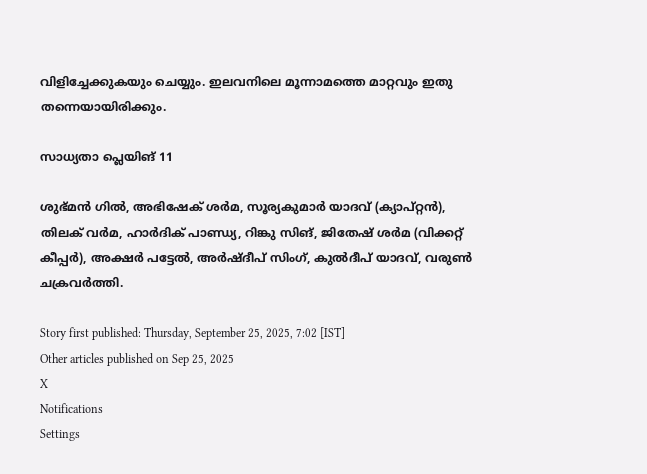വിളിച്ചേക്കുകയും ചെയ്യും. ഇലവനിലെ മൂന്നാമത്തെ മാറ്റവും ഇതു തന്നെയായിരിക്കും.

സാധ്യതാ പ്ലെയിങ് 11

ശുഭ്മന്‍ ഗില്‍, അഭിഷേക് ശര്‍മ, സൂര്യകുമാര്‍ യാദവ് (ക്യാപ്റ്റന്‍), തിലക് വര്‍മ, ഹാര്‍ദിക് പാണ്ഡ്യ, റിങ്കു സിങ്, ജിതേഷ് ശര്‍മ (വിക്കറ്റ് കീപ്പര്‍), അക്ഷര്‍ പട്ടേല്‍, അര്‍ഷ്ദീപ് സിംഗ്, കുല്‍ദീപ് യാദവ്, വരുണ്‍ ചക്രവര്‍ത്തി.

Story first published: Thursday, September 25, 2025, 7:02 [IST]
Other articles published on Sep 25, 2025
X
Notifications
Settings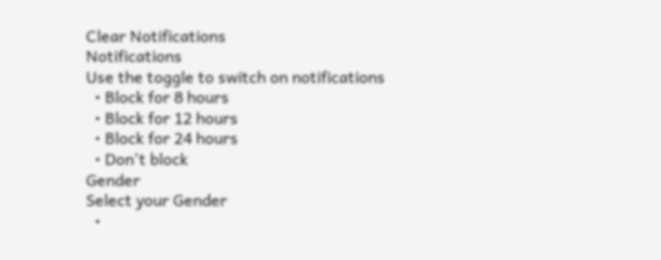Clear Notifications
Notifications
Use the toggle to switch on notifications
  • Block for 8 hours
  • Block for 12 hours
  • Block for 24 hours
  • Don't block
Gender
Select your Gender
  •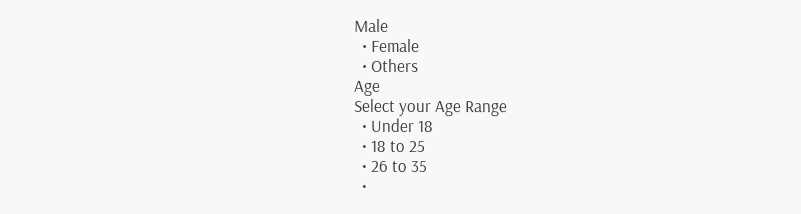Male
  • Female
  • Others
Age
Select your Age Range
  • Under 18
  • 18 to 25
  • 26 to 35
  •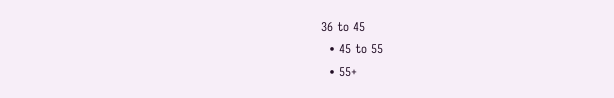36 to 45
  • 45 to 55
  • 55+